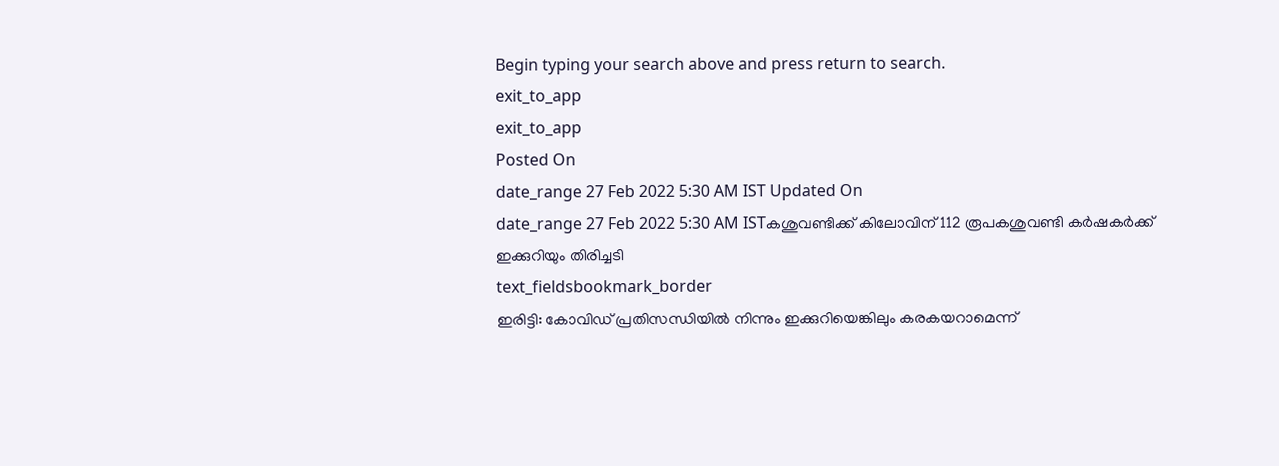Begin typing your search above and press return to search.
exit_to_app
exit_to_app
Posted On
date_range 27 Feb 2022 5:30 AM IST Updated On
date_range 27 Feb 2022 5:30 AM ISTകശുവണ്ടിക്ക് കിലോവിന് 112 രൂപകശുവണ്ടി കർഷകർക്ക് ഇക്കുറിയും തിരിച്ചടി
text_fieldsbookmark_border
ഇരിട്ടി: കോവിഡ് പ്രതിസന്ധിയിൽ നിന്നും ഇക്കുറിയെങ്കിലും കരകയറാമെന്ന്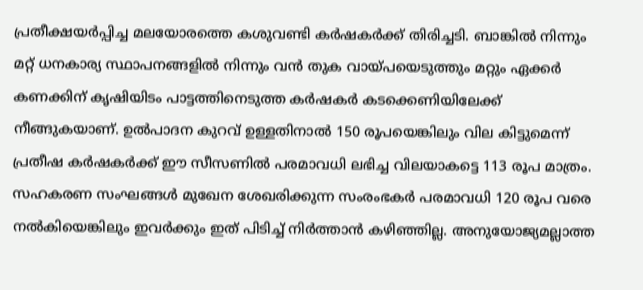പ്രതീക്ഷയർപ്പിച്ച മലയോരത്തെ കശുവണ്ടി കർഷകർക്ക് തിരിച്ചടി. ബാങ്കിൽ നിന്നും മറ്റ് ധനകാര്യ സ്ഥാപനങ്ങളിൽ നിന്നും വൻ തുക വായ്പയെടുത്തും മറ്റും ഏക്കർ കണക്കിന് കൃഷിയിടം പാട്ടത്തിനെടുത്ത കർഷകർ കടക്കെണിയിലേക്ക് നീങ്ങുകയാണ്. ഉൽപാദന കുറവ് ഉള്ളതിനാൽ 150 രൂപയെങ്കിലും വില കിട്ടുമെന്ന് പ്രതീഷ കർഷകർക്ക് ഈ സീസണിൽ പരമാവധി ലഭിച്ച വിലയാകട്ടെ 113 രൂപ മാത്രം. സഹകരണ സംഘങ്ങൾ മുഖേന ശേഖരിക്കുന്ന സംരംഭകർ പരമാവധി 120 രൂപ വരെ നൽകിയെങ്കിലും ഇവർക്കും ഇത് പിടിച്ച് നിർത്താൻ കഴിഞ്ഞില്ല. അനുയോജ്യമല്ലാത്ത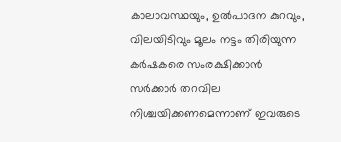കാലാവസ്ഥയും, ഉൽപാദന കുറവും, വിലയിടിവും മൂലം നട്ടം തിരിയുന്ന കർഷകരെ സംരക്ഷിക്കാൻ സർക്കാർ തറവില നിശ്ചയിക്കണമെന്നാണ് ഇവരുടെ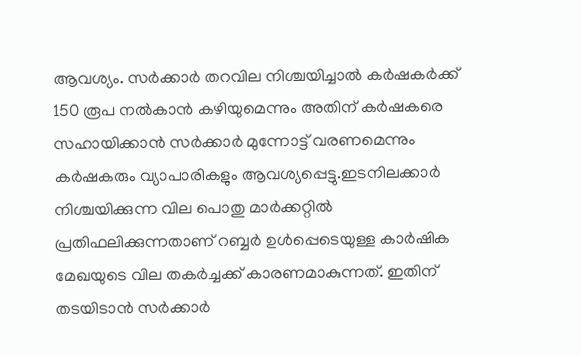ആവശ്യം. സർക്കാർ തറവില നിശ്ചയിച്ചാൽ കർഷകർക്ക് 150 രൂപ നൽകാൻ കഴിയുമെന്നും അതിന് കർഷകരെ സഹായിക്കാൻ സർക്കാർ മുന്നോട്ട് വരണമെന്നും കർഷകരും വ്യാപാരികളും ആവശ്യപ്പെട്ടു.ഇടനിലക്കാർ നിശ്ചയിക്കുന്ന വില പൊതു മാർക്കറ്റിൽ പ്രതിഫലിക്കുന്നതാണ് റബ്ബർ ഉൾപ്പെടെയുള്ള കാർഷിക മേഖയുടെ വില തകർച്ചക്ക് കാരണമാകുന്നത്. ഇതിന് തടയിടാൻ സർക്കാർ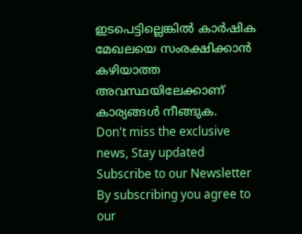ഇടപെട്ടില്ലെങ്കിൽ കാർഷിക മേഖലയെ സംരക്ഷിക്കാൻ കഴിയാത്ത അവസ്ഥയിലേക്കാണ് കാര്യങ്ങൾ നീങ്ങുക.
Don't miss the exclusive news, Stay updated
Subscribe to our Newsletter
By subscribing you agree to our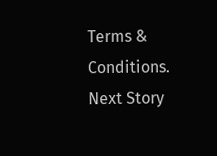Terms & Conditions.
Next Story